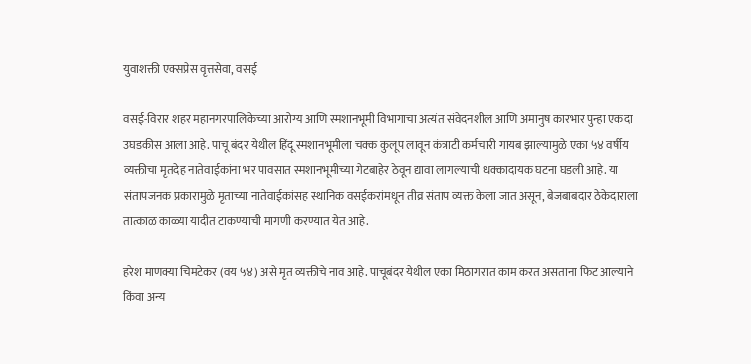युवाशक्ती एक्सप्रेस वृत्तसेवा, वसई

वसई-विरार शहर महानगरपालिकेच्या आरोग्य आणि स्मशानभूमी विभागाचा अत्यंत संवेदनशील आणि अमानुष कारभार पुन्हा एकदा उघडकीस आला आहे. पाचू बंदर येथील हिंदू स्मशानभूमीला चक्क कुलूप लावून कंत्राटी कर्मचारी गायब झाल्यामुळे एका ५४ वर्षीय व्यक्तीचा मृतदेह नातेवाईकांना भर पावसात स्मशानभूमीच्या गेटबाहेर ठेवून द्यावा लागल्याची धक्कादायक घटना घडली आहे. या संतापजनक प्रकारामुळे मृताच्या नातेवाईकांसह स्थानिक वसईकरांमधून तीव्र संताप व्यक्त केला जात असून, बेजबाबदार ठेकेदाराला तात्काळ काळ्या यादीत टाकण्याची मागणी करण्यात येत आहे.

हरेश माणक्या चिमटेकर (वय ५४) असे मृत व्यक्तीचे नाव आहे. पाचूबंदर येथील एका मिठागरात काम करत असताना फिट आल्याने किंवा अन्य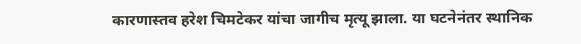कारणास्तव हरेश चिमटेकर यांचा जागीच मृत्यू झाला. या घटनेनंतर स्थानिक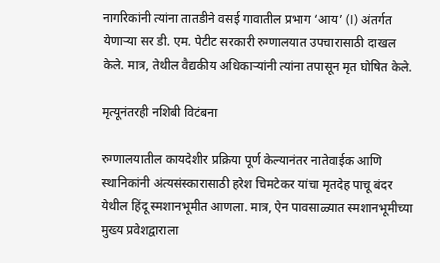नागरिकांनी त्यांना तातडीने वसई गावातील प्रभाग ‘आय’ (I) अंतर्गत येणाऱ्या सर डी. एम. पेटीट सरकारी रुग्णालयात उपचारासाठी दाखल केले. मात्र, तेथील वैद्यकीय अधिकाऱ्यांनी त्यांना तपासून मृत घोषित केले.

मृत्यूनंतरही नशिबी विटंबना

रुग्णालयातील कायदेशीर प्रक्रिया पूर्ण केल्यानंतर नातेवाईक आणि स्थानिकांनी अंत्यसंस्कारासाठी हरेश चिमटेकर यांचा मृतदेह पाचू बंदर येथील हिंदू स्मशानभूमीत आणला. मात्र, ऐन पावसाळ्यात स्मशानभूमीच्या मुख्य प्रवेशद्वाराला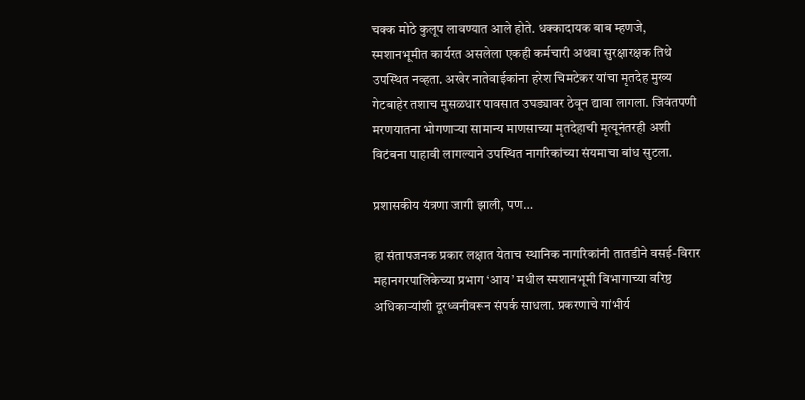चक्क मोठे कुलूप लावण्यात आले होते. धक्कादायक बाब म्हणजे, स्मशानभूमीत कार्यरत असलेला एकही कर्मचारी अथवा सुरक्षारक्षक तिथे उपस्थित नव्हता. अखेर नातेवाईकांना हरेश चिमटेकर यांचा मृतदेह मुख्य गेटबाहेर तशाच मुसळधार पावसात उघड्यावर ठेवून द्यावा लागला. जिवंतपणी मरणयातना भोगणाऱ्या सामान्य माणसाच्या मृतदेहाची मृत्यूनंतरही अशी विटंबना पाहावी लागल्याने उपस्थित नागरिकांच्या संयमाचा बांध सुटला.

प्रशासकीय यंत्रणा जागी झाली, पण…

हा संतापजनक प्रकार लक्षात येताच स्थानिक नागरिकांनी तातडीने वसई-विरार महानगरपालिकेच्या प्रभाग ‘आय’ मधील स्मशानभूमी विभागाच्या वरिष्ठ अधिकाऱ्यांशी दूरध्वनीवरून संपर्क साधला. प्रकरणाचे गांभीर्य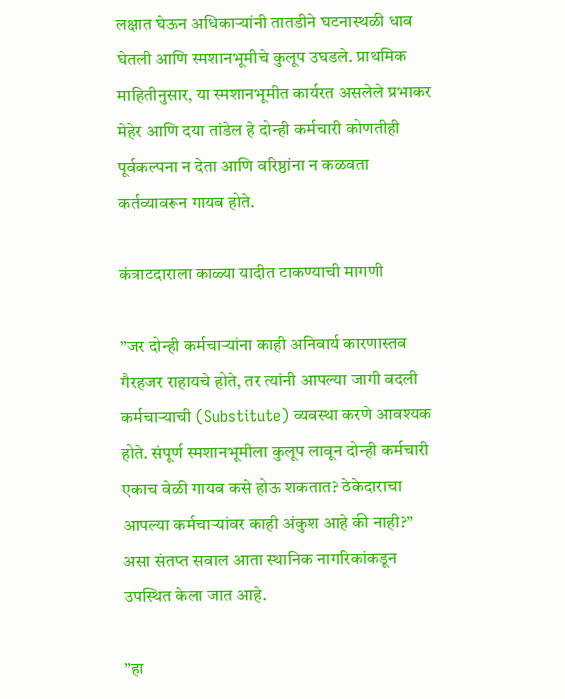लक्षात घेऊन अधिकाऱ्यांनी तातडीने घटनास्थळी धाव घेतली आणि स्मशानभूमीचे कुलूप उघडले. प्राथमिक माहितीनुसार, या स्मशानभूमीत कार्यरत असलेले प्रभाकर मेहेर आणि दया तांडेल हे दोन्ही कर्मचारी कोणतीही पूर्वकल्पना न देता आणि वरिष्ठांना न कळवता कर्तव्यावरून गायब होते.

कंत्राटदाराला काळ्या यादीत टाकण्याची मागणी

”जर दोन्ही कर्मचाऱ्यांना काही अनिवार्य कारणास्तव गैरहजर राहायचे होते, तर त्यांनी आपल्या जागी बदली कर्मचाऱ्याची (Substitute) व्यवस्था करणे आवश्यक होते. संपूर्ण स्मशानभूमीला कुलूप लावून दोन्ही कर्मचारी एकाच वेळी गायब कसे होऊ शकतात? ठेकेदाराचा आपल्या कर्मचाऱ्यांवर काही अंकुश आहे की नाही?” असा संतप्त सवाल आता स्थानिक नागरिकांकडून उपस्थित केला जात आहे.

”हा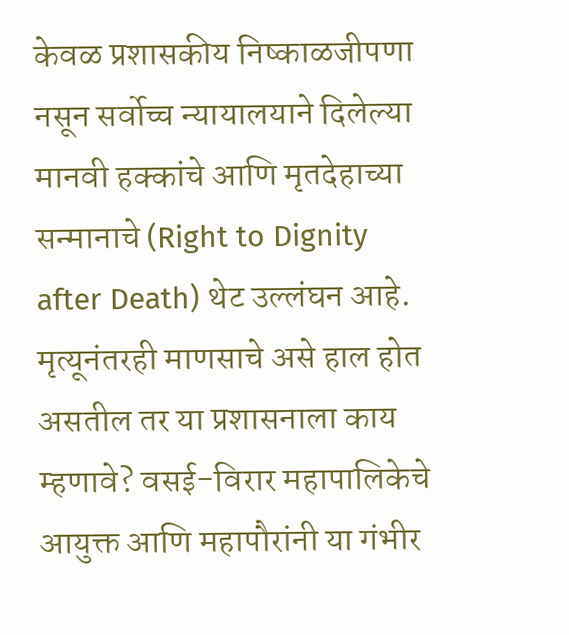केवळ प्रशासकीय निष्काळजीपणा नसून सर्वोच्च न्यायालयाने दिलेल्या मानवी हक्कांचे आणि मृतदेहाच्या सन्मानाचे (Right to Dignity after Death) थेट उल्लंघन आहे. मृत्यूनंतरही माणसाचे असे हाल होत असतील तर या प्रशासनाला काय म्हणावे? वसई-विरार महापालिकेचे आयुक्त आणि महापौरांनी या गंभीर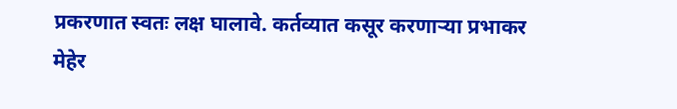प्रकरणात स्वतः लक्ष घालावे. कर्तव्यात कसूर करणाऱ्या प्रभाकर मेहेर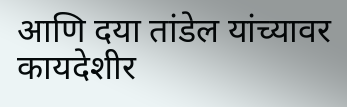आणि दया तांडेल यांच्यावर कायदेशीर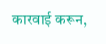कारवाई करून,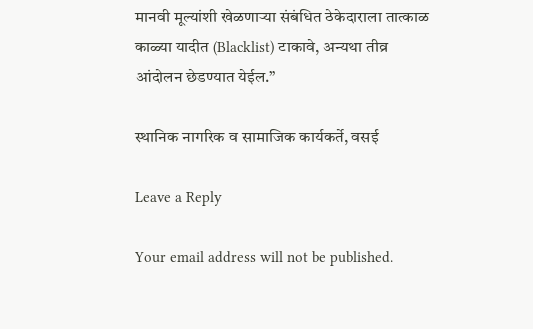मानवी मूल्यांशी खेळणाऱ्या संबंधित ठेकेदाराला तात्काळ काळ्या यादीत (Blacklist) टाकावे, अन्यथा तीव्र आंदोलन छेडण्यात येईल.”

स्थानिक नागरिक व सामाजिक कार्यकर्ते, वसई

Leave a Reply

Your email address will not be published.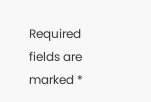Required fields are marked *